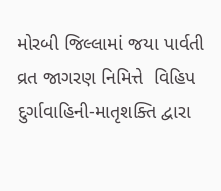મોરબી જિલ્લામાં જયા પાર્વતી વ્રત જાગરણ નિમિત્તે  વિહિપ દુર્ગાવાહિની-માતૃશક્તિ દ્વારા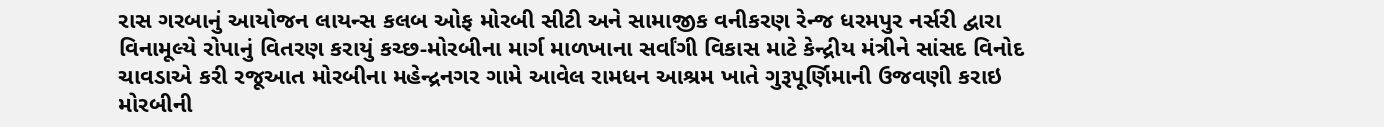રાસ ગરબાનું આયોજન લાયન્સ કલબ ઓફ મોરબી સીટી અને સામાજીક વનીકરણ રેન્જ ધરમપુર નર્સરી દ્વારા વિનામૂલ્યે રોપાનું વિતરણ કરાયું કચ્છ-મોરબીના માર્ગ માળખાના સર્વાંગી વિકાસ માટે કેન્દ્રીય મંત્રીને સાંસદ વિનોદ ચાવડાએ કરી રજૂઆત મોરબીના મહેન્દ્રનગર ગામે આવેલ રામધન આશ્રમ ખાતે ગુરૂપૂર્ણિમાની ઉજવણી કરાઇ મોરબીની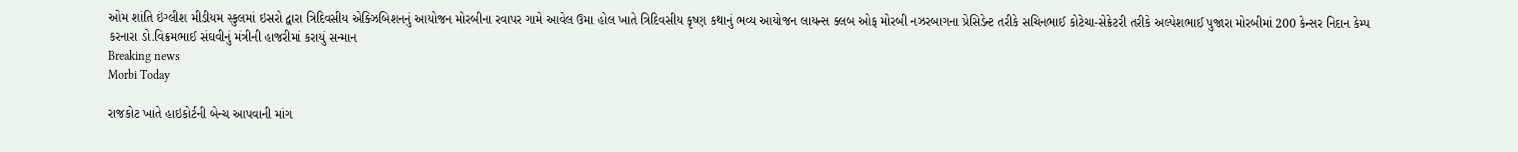ઓમ શાંતિ ઇંગ્લીશ મીડીયમ સ્કુલમાં ઇસરો દ્વારા ત્રિદિવસીય એક્ઝિબિશનનું આયોજન મોરબીના રવાપર ગામે આવેલ ઉમા હોલ ખાતે ત્રિદિવસીય કૃષ્ણ કથાનું ભવ્ય આયોજન લાયન્સ ક્લબ ઓફ મોરબી નઝરબાગના પ્રેસિડેન્ટ તરીકે સચિનભાઈ કોટેચા-સેક્રેટરી તરીકે અલ્પેશભાઈ પુજારા મોરબીમાં 200 કેન્સર નિદાન કેમ્પ કરનારા ડો.વિક્રમભાઈ સંઘવીનું મંત્રીની હાજરીમાં કરાયું સન્માન
Breaking news
Morbi Today

રાજકોટ ખાતે હાઇકોર્ટની બેન્ચ આપવાની માંગ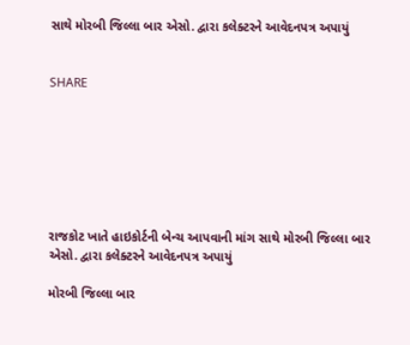સાથે મોરબી જિલ્લા બાર એસો. દ્વારા કલેક્ટરને આવેદનપત્ર અપાયું


SHARE







રાજકોટ ખાતે હાઇકોર્ટની બેન્ચ આપવાની માંગ સાથે મોરબી જિલ્લા બાર એસો. દ્વારા કલેક્ટરને આવેદનપત્ર અપાયું

મોરબી જિલ્લા બાર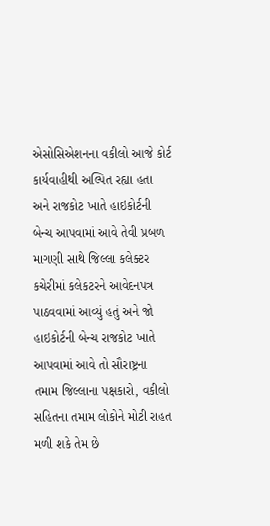એસોસિએશનના વકીલો આજે કોર્ટ કાર્યવાહીથી અલ્પિત રહ્યા હતા અને રાજકોટ ખાતે હાઇકોર્ટની બેન્ચ આપવામાં આવે તેવી પ્રબળ માગણી સાથે જિલ્લા કલેક્ટર કચેરીમાં કલેકટરને આવેદનપત્ર પાઠવવામાં આવ્યું હતું અને જો હાઇકોર્ટની બેન્ચ રાજકોટ ખાતે આપવામાં આવે તો સૌરાષ્ટ્રના તમામ જિલ્લાના પક્ષકારો, વકીલો સહિતના તમામ લોકોને મોટી રાહત મળી શકે તેમ છે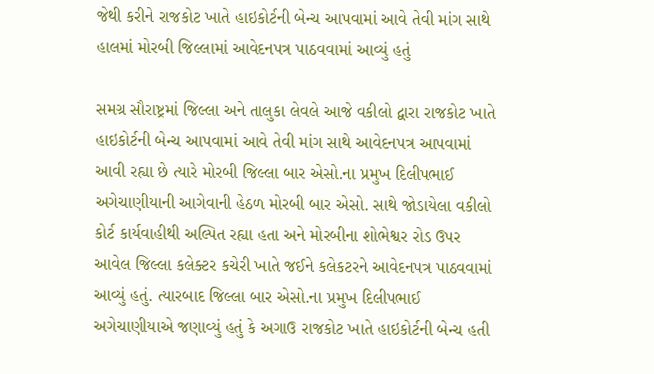જેથી કરીને રાજકોટ ખાતે હાઇકોર્ટની બેન્ચ આપવામાં આવે તેવી માંગ સાથે હાલમાં મોરબી જિલ્લામાં આવેદનપત્ર પાઠવવામાં આવ્યું હતું

સમગ્ર સૌરાષ્ટ્રમાં જિલ્લા અને તાલુકા લેવલે આજે વકીલો દ્વારા રાજકોટ ખાતે હાઇકોર્ટની બેન્ચ આપવામાં આવે તેવી માંગ સાથે આવેદનપત્ર આપવામાં આવી રહ્યા છે ત્યારે મોરબી જિલ્લા બાર એસો.ના પ્રમુખ દિલીપભાઈ અગેચાણીયાની આગેવાની હેઠળ મોરબી બાર એસો. સાથે જોડાયેલા વકીલો કોર્ટ કાર્યવાહીથી અલ્પિત રહ્યા હતા અને મોરબીના શોભેશ્વર રોડ ઉપર આવેલ જિલ્લા કલેક્ટર કચેરી ખાતે જઈને કલેકટરને આવેદનપત્ર પાઠવવામાં આવ્યું હતું. ત્યારબાદ જિલ્લા બાર એસો.ના પ્રમુખ દિલીપભાઈ અગેચાણીયાએ જણાવ્યું હતું કે અગાઉ રાજકોટ ખાતે હાઇકોર્ટની બેન્ચ હતી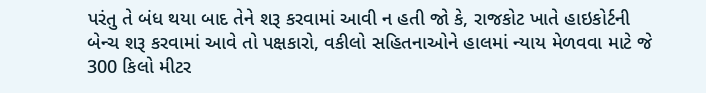પરંતુ તે બંધ થયા બાદ તેને શરૂ કરવામાં આવી ન હતી જો કે, રાજકોટ ખાતે હાઇકોર્ટની બેન્ચ શરૂ કરવામાં આવે તો પક્ષકારો, વકીલો સહિતનાઓને હાલમાં ન્યાય મેળવવા માટે જે 300 કિલો મીટર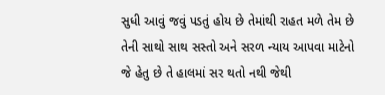સુધી આવું જવું પડતું હોય છે તેમાંથી રાહત મળે તેમ છે તેની સાથો સાથ સસ્તો અને સરળ ન્યાય આપવા માટેનો જે હેતુ છે તે હાલમાં સર થતો નથી જેથી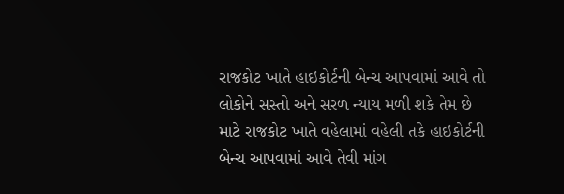રાજકોટ ખાતે હાઇકોર્ટની બેન્ચ આપવામાં આવે તો લોકોને સસ્તો અને સરળ ન્યાય મળી શકે તેમ છે માટે રાજકોટ ખાતે વહેલામાં વહેલી તકે હાઇકોર્ટની બેન્ચ આપવામાં આવે તેવી માંગ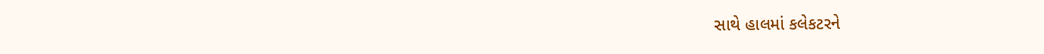સાથે હાલમાં કલેકટરને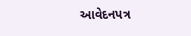આવેદનપત્ર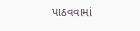પાઠવવામાં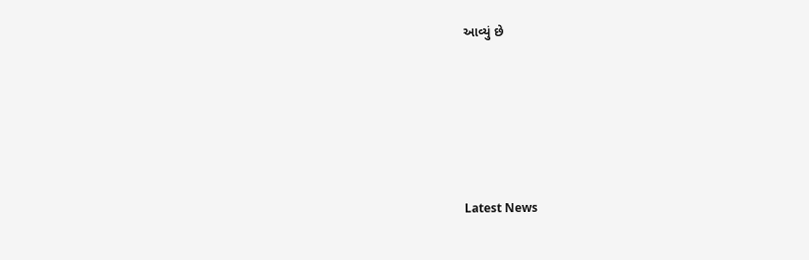આવ્યું છે






Latest News